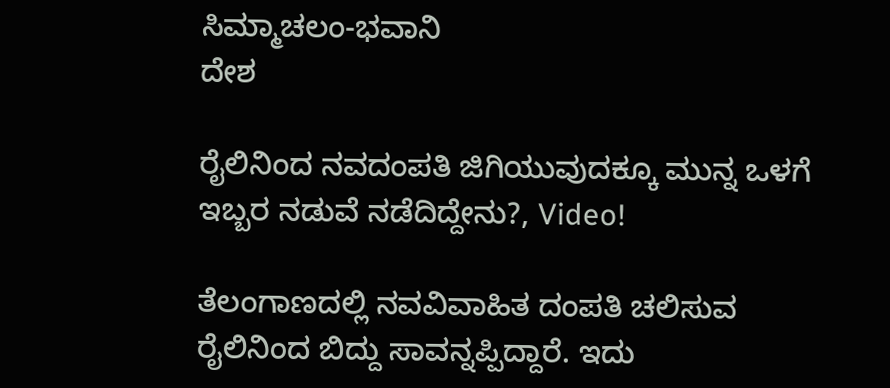ಸಿಮ್ಮಾಚಲಂ-ಭವಾನಿ
ದೇಶ

ರೈಲಿನಿಂದ ನವದಂಪತಿ ಜಿಗಿಯುವುದಕ್ಕೂ ಮುನ್ನ ಒಳಗೆ ಇಬ್ಬರ ನಡುವೆ ನಡೆದಿದ್ದೇನು?, Video!

ತೆಲಂಗಾಣದಲ್ಲಿ ನವವಿವಾಹಿತ ದಂಪತಿ ಚಲಿಸುವ ರೈಲಿನಿಂದ ಬಿದ್ದು ಸಾವನ್ನಪ್ಪಿದ್ದಾರೆ. ಇದು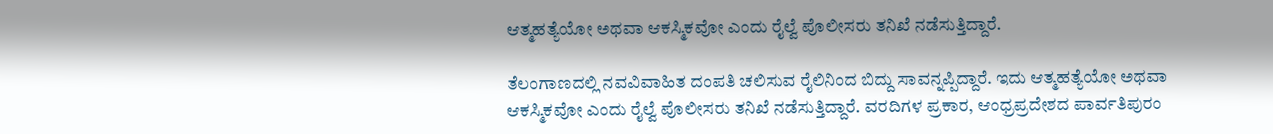ಆತ್ಮಹತ್ಯೆಯೋ ಅಥವಾ ಆಕಸ್ಮಿಕವೋ ಎಂದು ರೈಲ್ವೆ ಪೊಲೀಸರು ತನಿಖೆ ನಡೆಸುತ್ತಿದ್ದಾರೆ.

ತೆಲಂಗಾಣದಲ್ಲಿ ನವವಿವಾಹಿತ ದಂಪತಿ ಚಲಿಸುವ ರೈಲಿನಿಂದ ಬಿದ್ದು ಸಾವನ್ನಪ್ಪಿದ್ದಾರೆ. ಇದು ಆತ್ಮಹತ್ಯೆಯೋ ಅಥವಾ ಆಕಸ್ಮಿಕವೋ ಎಂದು ರೈಲ್ವೆ ಪೊಲೀಸರು ತನಿಖೆ ನಡೆಸುತ್ತಿದ್ದಾರೆ. ವರದಿಗಳ ಪ್ರಕಾರ, ಆಂಧ್ರಪ್ರದೇಶದ ಪಾರ್ವತಿಪುರಂ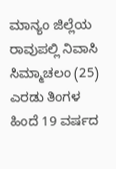ಮಾನ್ಯಂ ಜಿಲ್ಲೆಯ ರಾವುಪಲ್ಲಿ ನಿವಾಸಿ ಸಿಮ್ಮಾಚಲಂ (25) ಎರಡು ತಿಂಗಳ ಹಿಂದೆ 19 ವರ್ಷದ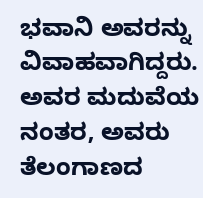ಭವಾನಿ ಅವರನ್ನು ವಿವಾಹವಾಗಿದ್ದರು. ಅವರ ಮದುವೆಯ ನಂತರ, ಅವರು ತೆಲಂಗಾಣದ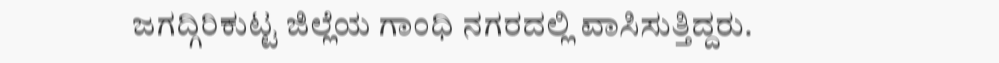ಜಗದ್ಗಿರಿಕುಟ್ಟ ಜಿಲ್ಲೆಯ ಗಾಂಧಿ ನಗರದಲ್ಲಿ ವಾಸಿಸುತ್ತಿದ್ದರು.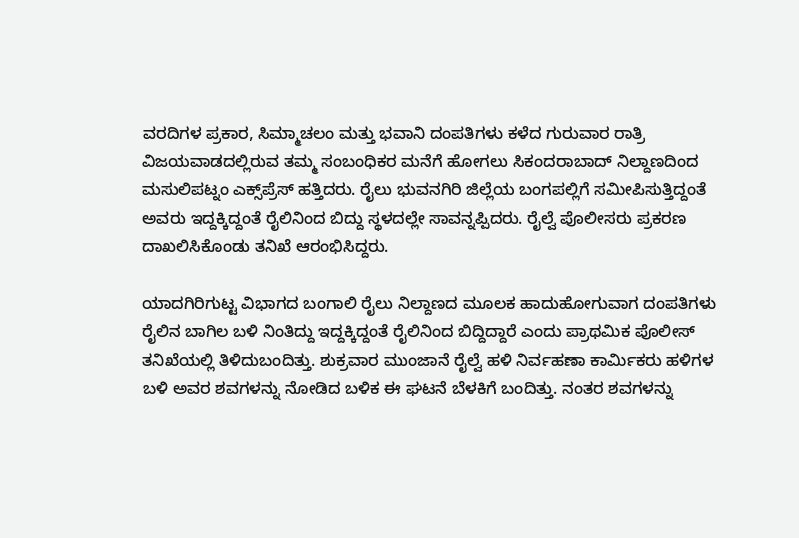ವರದಿಗಳ ಪ್ರಕಾರ, ಸಿಮ್ಮಾಚಲಂ ಮತ್ತು ಭವಾನಿ ದಂಪತಿಗಳು ಕಳೆದ ಗುರುವಾರ ರಾತ್ರಿ ವಿಜಯವಾಡದಲ್ಲಿರುವ ತಮ್ಮ ಸಂಬಂಧಿಕರ ಮನೆಗೆ ಹೋಗಲು ಸಿಕಂದರಾಬಾದ್ ನಿಲ್ದಾಣದಿಂದ ಮಸುಲಿಪಟ್ನಂ ಎಕ್ಸ್‌ಪ್ರೆಸ್ ಹತ್ತಿದರು. ರೈಲು ಭುವನಗಿರಿ ಜಿಲ್ಲೆಯ ಬಂಗಪಲ್ಲಿಗೆ ಸಮೀಪಿಸುತ್ತಿದ್ದಂತೆ ಅವರು ಇದ್ದಕ್ಕಿದ್ದಂತೆ ರೈಲಿನಿಂದ ಬಿದ್ದು ಸ್ಥಳದಲ್ಲೇ ಸಾವನ್ನಪ್ಪಿದರು. ರೈಲ್ವೆ ಪೊಲೀಸರು ಪ್ರಕರಣ ದಾಖಲಿಸಿಕೊಂಡು ತನಿಖೆ ಆರಂಭಿಸಿದ್ದರು.

ಯಾದಗಿರಿಗುಟ್ಟ ವಿಭಾಗದ ಬಂಗಾಲಿ ರೈಲು ನಿಲ್ದಾಣದ ಮೂಲಕ ಹಾದುಹೋಗುವಾಗ ದಂಪತಿಗಳು ರೈಲಿನ ಬಾಗಿಲ ಬಳಿ ನಿಂತಿದ್ದು ಇದ್ದಕ್ಕಿದ್ದಂತೆ ರೈಲಿನಿಂದ ಬಿದ್ದಿದ್ದಾರೆ ಎಂದು ಪ್ರಾಥಮಿಕ ಪೊಲೀಸ್ ತನಿಖೆಯಲ್ಲಿ ತಿಳಿದುಬಂದಿತ್ತು. ಶುಕ್ರವಾರ ಮುಂಜಾನೆ ರೈಲ್ವೆ ಹಳಿ ನಿರ್ವಹಣಾ ಕಾರ್ಮಿಕರು ಹಳಿಗಳ ಬಳಿ ಅವರ ಶವಗಳನ್ನು ನೋಡಿದ ಬಳಿಕ ಈ ಘಟನೆ ಬೆಳಕಿಗೆ ಬಂದಿತ್ತು. ನಂತರ ಶವಗಳನ್ನು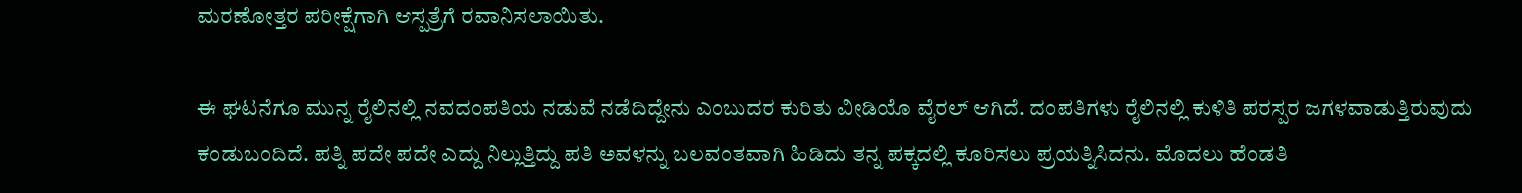ಮರಣೋತ್ತರ ಪರೀಕ್ಷೆಗಾಗಿ ಆಸ್ಪತ್ರೆಗೆ ರವಾನಿಸಲಾಯಿತು.

ಈ ಘಟನೆಗೂ ಮುನ್ನ ರೈಲಿನಲ್ಲಿ ನವದಂಪತಿಯ ನಡುವೆ ನಡೆದಿದ್ದೇನು ಎಂಬುದರ ಕುರಿತು ವೀಡಿಯೊ ವೈರಲ್ ಆಗಿದೆ. ದಂಪತಿಗಳು ರೈಲಿನಲ್ಲಿ ಕುಳಿತಿ ಪರಸ್ಪರ ಜಗಳವಾಡುತ್ತಿರುವುದು ಕಂಡುಬಂದಿದೆ. ಪತ್ನಿ ಪದೇ ಪದೇ ಎದ್ದು ನಿಲ್ಲುತ್ತಿದ್ದು ಪತಿ ಅವಳನ್ನು ಬಲವಂತವಾಗಿ ಹಿಡಿದು ತನ್ನ ಪಕ್ಕದಲ್ಲಿ ಕೂರಿಸಲು ಪ್ರಯತ್ನಿಸಿದನು. ಮೊದಲು ಹೆಂಡತಿ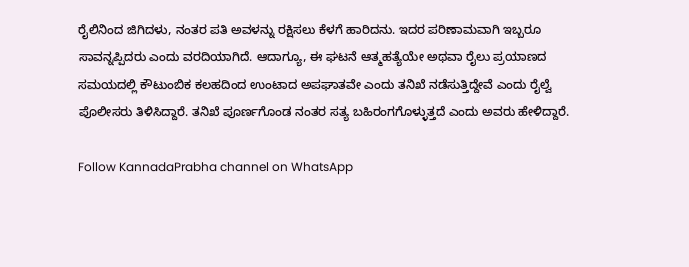ರೈಲಿನಿಂದ ಜಿಗಿದಳು, ನಂತರ ಪತಿ ಅವಳನ್ನು ರಕ್ಷಿಸಲು ಕೆಳಗೆ ಹಾರಿದನು. ಇದರ ಪರಿಣಾಮವಾಗಿ ಇಬ್ಬರೂ ಸಾವನ್ನಪ್ಪಿದರು ಎಂದು ವರದಿಯಾಗಿದೆ. ಆದಾಗ್ಯೂ, ಈ ಘಟನೆ ಆತ್ಮಹತ್ಯೆಯೇ ಅಥವಾ ರೈಲು ಪ್ರಯಾಣದ ಸಮಯದಲ್ಲಿ ಕೌಟುಂಬಿಕ ಕಲಹದಿಂದ ಉಂಟಾದ ಅಪಘಾತವೇ ಎಂದು ತನಿಖೆ ನಡೆಸುತ್ತಿದ್ದೇವೆ ಎಂದು ರೈಲ್ವೆ ಪೊಲೀಸರು ತಿಳಿಸಿದ್ದಾರೆ. ತನಿಖೆ ಪೂರ್ಣಗೊಂಡ ನಂತರ ಸತ್ಯ ಬಹಿರಂಗಗೊಳ್ಳುತ್ತದೆ ಎಂದು ಅವರು ಹೇಳಿದ್ದಾರೆ.

Follow KannadaPrabha channel on WhatsApp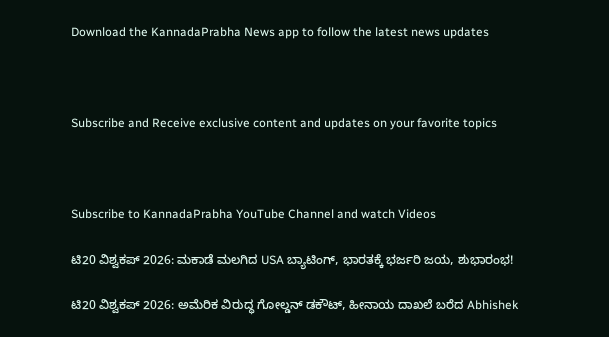Download the KannadaPrabha News app to follow the latest news updates



Subscribe and Receive exclusive content and updates on your favorite topics



Subscribe to KannadaPrabha YouTube Channel and watch Videos

ಟಿ20 ವಿಶ್ವಕಪ್ 2026: ಮಕಾಡೆ ಮಲಗಿದ USA ಬ್ಯಾಟಿಂಗ್, ಭಾರತಕ್ಕೆ ಭರ್ಜರಿ ಜಯ, ಶುಭಾರಂಭ!

ಟಿ20 ವಿಶ್ವಕಪ್ 2026: ಅಮೆರಿಕ ವಿರುದ್ಧ ಗೋಲ್ಡನ್ ಡಕೌಟ್, ಹೀನಾಯ ದಾಖಲೆ ಬರೆದ Abhishek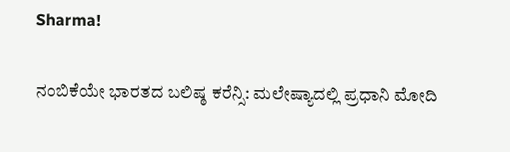Sharma!

ನಂಬಿಕೆಯೇ ಭಾರತದ ಬಲಿಷ್ಠ ಕರೆನ್ಸಿ: ಮಲೇಷ್ಯಾದಲ್ಲಿ ಪ್ರಧಾನಿ ಮೋದಿ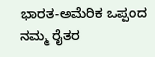ಭಾರತ-ಅಮೆರಿಕ ಒಪ್ಪಂದ ನಮ್ಮ ರೈತರ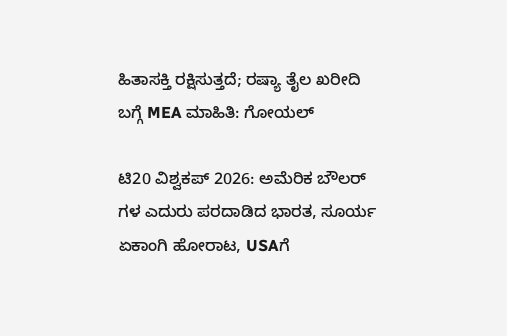ಹಿತಾಸಕ್ತಿ ರಕ್ಷಿಸುತ್ತದೆ; ರಷ್ಯಾ ತೈಲ ಖರೀದಿ ಬಗ್ಗೆ MEA ಮಾಹಿತಿ: ಗೋಯಲ್

ಟಿ20 ವಿಶ್ವಕಪ್ 2026: ಅಮೆರಿಕ ಬೌಲರ್ ಗಳ ಎದುರು ಪರದಾಡಿದ ಭಾರತ, ಸೂರ್ಯ ಏಕಾಂಗಿ ಹೋರಾಟ, USAಗೆ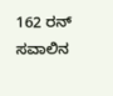162 ರನ್ ಸವಾಲಿನ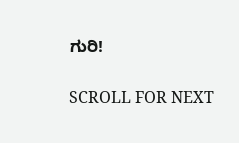ಗುರಿ!

SCROLL FOR NEXT